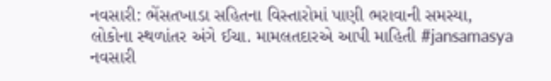નવસારી: ભેંસતખાડા સહિતના વિસ્તારોમાં પાણી ભરાવાની સમસ્યા, લોકોના સ્થળાંતર અંગે ઈચા. મામલતદારએ આપી માહિતી #jansamasya
નવસારી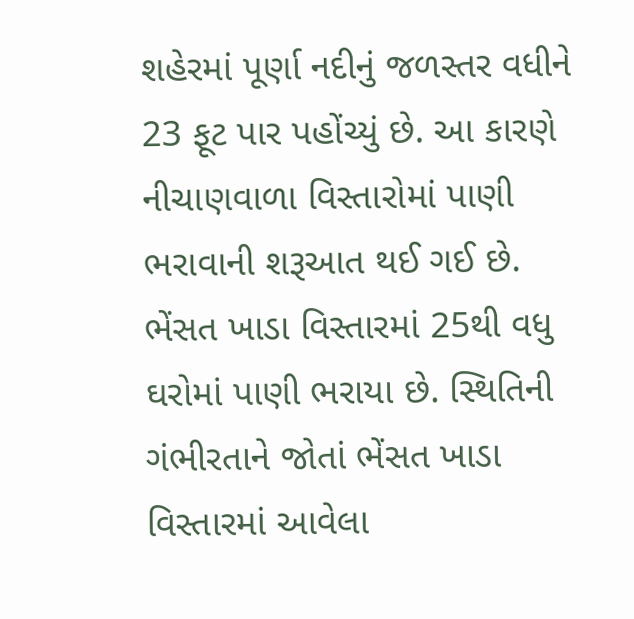શહેરમાં પૂર્ણા નદીનું જળસ્તર વધીને 23 ફૂટ પાર પહોંચ્યું છે. આ કારણે નીચાણવાળા વિસ્તારોમાં પાણી ભરાવાની શરૂઆત થઈ ગઈ છે. ભેંસત ખાડા વિસ્તારમાં 25થી વધુ ઘરોમાં પાણી ભરાયા છે. સ્થિતિની ગંભીરતાને જોતાં ભેંસત ખાડા વિસ્તારમાં આવેલા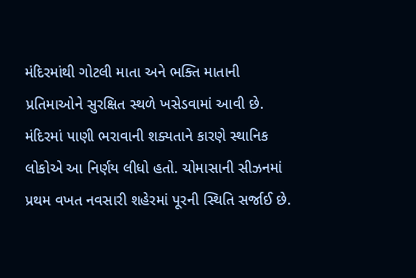મંદિરમાંથી ગોટલી માતા અને ભક્તિ માતાની પ્રતિમાઓને સુરક્ષિત સ્થળે ખસેડવામાં આવી છે. મંદિરમાં પાણી ભરાવાની શક્યતાને કારણે સ્થાનિક લોકોએ આ નિર્ણય લીધો હતો. ચોમાસાની સીઝનમાં પ્રથમ વખત નવસારી શહેરમાં પૂરની સ્થિતિ સર્જાઈ છે.